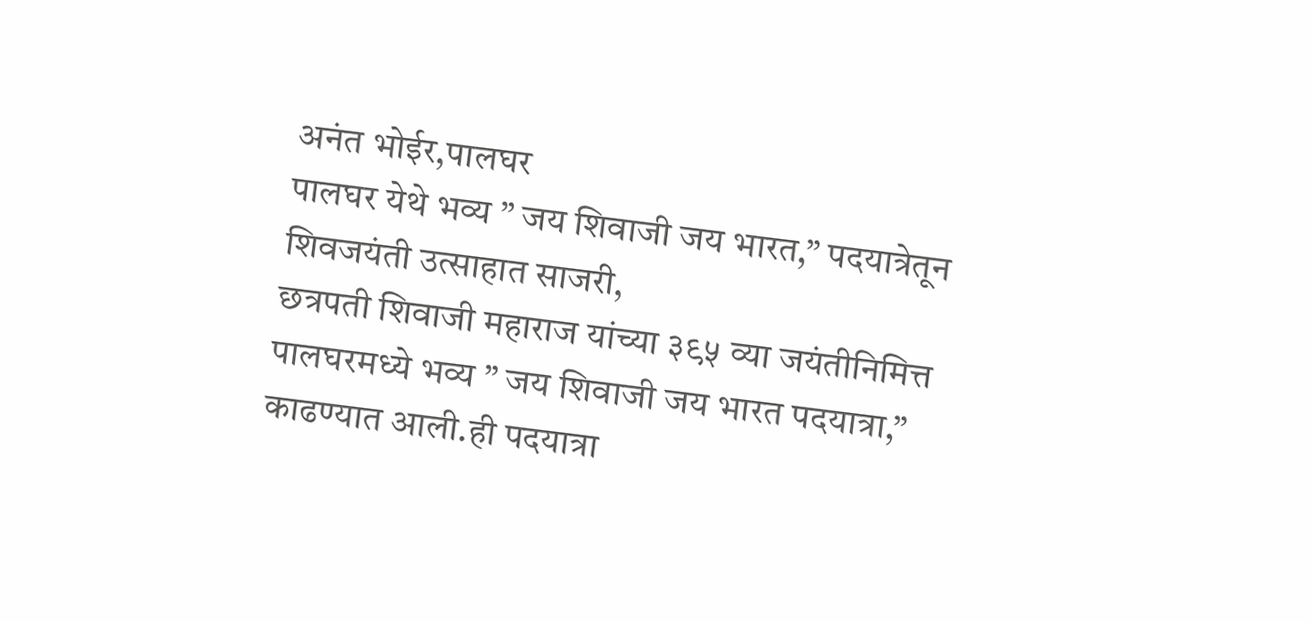अनंत भोईर,पालघर
पालघर येथे भव्य ” जय शिवाजी जय भारत,” पदयात्रेतून शिवजयंती उत्साहात साजरी,
छत्रपती शिवाजी महाराज यांच्या ३९५ व्या जयंतीनिमित्त पालघरमध्ये भव्य ” जय शिवाजी जय भारत पदयात्रा,” काढण्यात आली.ही पदयात्रा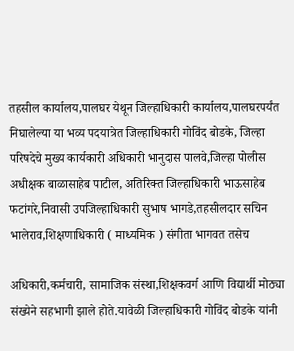तहसील कार्यालय,पालघर येथून जिल्हाधिकारी कार्यालय,पालघरपर्यंत निघालेल्या या भव्य पदयात्रेत जिल्हाधिकारी गोविंद बोडके, जिल्हा परिषदेचे मुख्य कार्यकारी अधिकारी भानुदास पालवे,जिल्हा पोलीस अधीक्षक बाळासाहेब पाटील, अतिरिक्त जिल्हाधिकारी भाऊसाहेब फटांगरे,निवासी उपजिल्हाधिकारी सुभाष भागडे,तहसीलदार सचिन भालेराव,शिक्षणाधिकारी ( माध्यमिक ) संगीता भागवत तसेच

अधिकारी,कर्मचारी, सामाजिक संस्था,शिक्षकवर्ग आणि विद्यार्थी मोठ्या संख्येने सहभागी झाले होते.यावेळी जिल्हाधिकारी गोविंद बोडके यांनी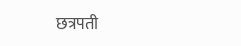छत्रपती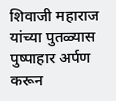शिवाजी महाराज यांच्या पुतळ्यास पुष्पाहार अर्पण करून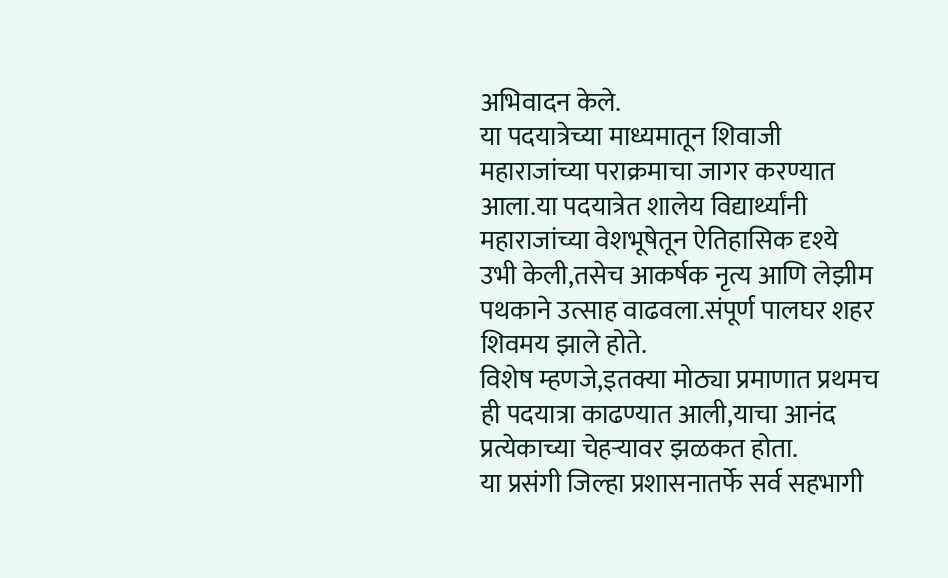अभिवादन केले.
या पदयात्रेच्या माध्यमातून शिवाजी महाराजांच्या पराक्रमाचा जागर करण्यात आला.या पदयात्रेत शालेय विद्यार्थ्यांनी महाराजांच्या वेशभूषेतून ऐतिहासिक दृश्ये उभी केली,तसेच आकर्षक नृत्य आणि लेझीम पथकाने उत्साह वाढवला.संपूर्ण पालघर शहर शिवमय झाले होते.
विशेष म्हणजे,इतक्या मोठ्या प्रमाणात प्रथमच ही पदयात्रा काढण्यात आली,याचा आनंद प्रत्येकाच्या चेहऱ्यावर झळकत होता.
या प्रसंगी जिल्हा प्रशासनातर्फे सर्व सहभागी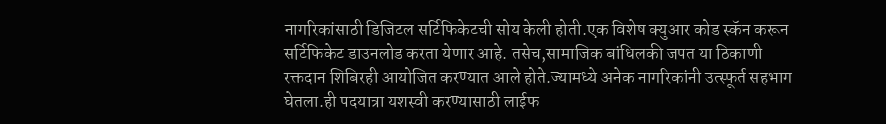नागरिकांसाठी डिजिटल सर्टिफिकेटची सोय केली होती.एक विशेष क्युआर कोड स्कॅन करून सर्टिफिकेट डाउनलोड करता येणार आहे. तसेच,सामाजिक बांधिलकी जपत या ठिकाणी रक्तदान शिबिरही आयोजित करण्यात आले होते.ज्यामध्ये अनेक नागरिकांनी उत्स्फूर्त सहभाग घेतला.ही पदयात्रा यशस्वी करण्यासाठी लाईफ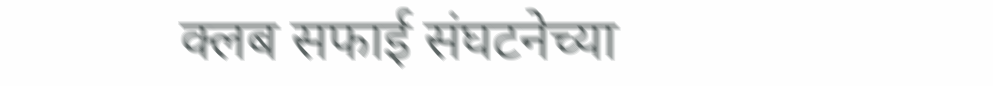क्लब सफाई संघटनेच्या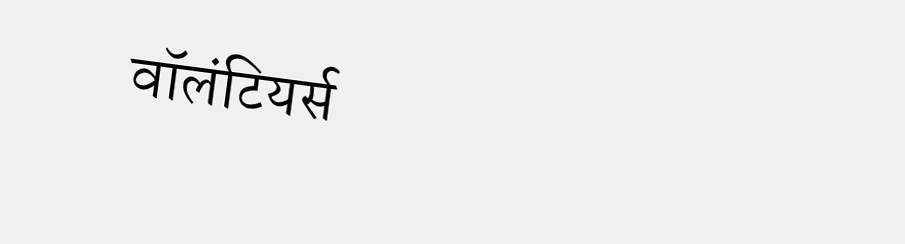वॉलंटियर्स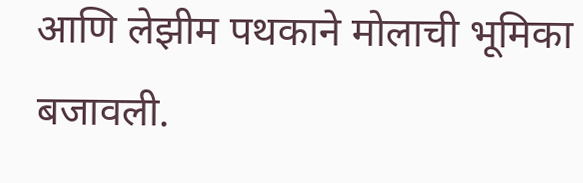आणि लेझीम पथकाने मोलाची भूमिका बजावली.